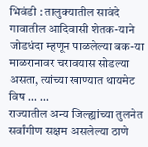भिवंडी : तालुक्यातील सावंदे गावातील आदिवासी शेतक-याने जोडधंदा म्हणून पाळलेल्या बक-या माळरानावर चरावयास सोडल्या असता, त्यांच्या खाण्यात थायमेट विष ... ...
राज्यातील अन्य जिल्ह्यांच्या तुलनेत सर्वांगीण सक्षम असलेल्या ठाणे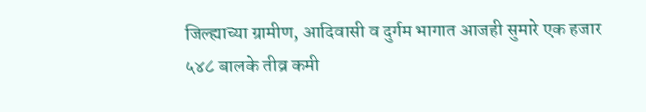जिल्ह्याच्या ग्रामीण, आदिवासी व दुर्गम भागात आजही सुमारे एक हजार ५४८ बालके तीव्र कमी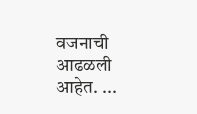वजनाची आढळली आहेत. ...